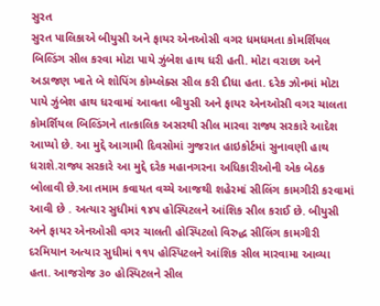સુરત
સુરત પાલિકાએ બીયુસી અને ફાયર એનઓસી વગર ધમધમતા કોમર્શિયલ બિલ્ડિંગ સીલ કરવા મોટા પાયે ઝુંબેશ હાથ ધરી હતી. મોટા વરાછા અને અડાજણ ખાતે બે શોપિંગ કોમ્પ્લેક્સ સીલ કરી દીધા હતા. દરેક ઝોનમાં મોટા પાયે ઝુંબેશ હાથ ધરવામાં આવતા બીયુસી અને ફાયર એનઓસી વગર ચાલતા કોમર્શિયલ બિલ્ડિંગને તાત્કાલિક અસરથી સીલ મારવા રાજ્ય સરકારે આદેશ આપ્યો છે. આ મુદ્દે આગામી દિવસોમાં ગુજરાત હાઇકોર્ટમાં સુનાવણી હાથ ધરાશે.રાજ્ય સરકારે આ મુદ્દે દરેક મહાનગરના અધિકારીઓની એક બેઠક બોલાવી છે.આ તમામ કવાયત વચ્ચે આજથી શહેરમાં સીલિંગ કામગીરી કરવામાં આવી છે . અત્યાર સુધીમાં ૧૪૫ હોસ્પિટલને આંશિક સીલ કરાઈ છે. બીયુસી અને ફાયર એનઓસી વગર ચાલતી હોસ્પિટલો વિરુદ્ધ સીલિંગ કામગીરી દરમિયાન અત્યાર સુધીમાં ૧૧૫ હોસ્પિટલને આંશિક સીલ મારવામા આવ્યા હતા. આજરોજ ૩૦ હોસ્પિટલને સીલ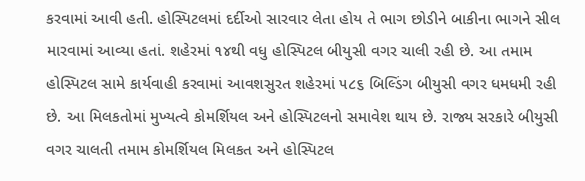કરવામાં આવી હતી. હોસ્પિટલમાં દર્દીઓ સારવાર લેતા હોય તે ભાગ છોડીને બાકીના ભાગને સીલ મારવામાં આવ્યા હતાં. શહેરમાં ૧૪થી વધુ હોસ્પિટલ બીયુસી વગર ચાલી રહી છે. આ તમામ હોસ્પિટલ સામે કાર્યવાહી કરવામાં આવશસુરત શહેરમાં ૫૮૬ બિલ્ડિંગ બીયુસી વગર ધમધમી રહી છે. આ મિલકતોમાં મુખ્યત્વે કોમર્શિયલ અને હોસ્પિટલનો સમાવેશ થાય છે. રાજ્ય સરકારે બીયુસી વગર ચાલતી તમામ કોમર્શિયલ મિલકત અને હોસ્પિટલ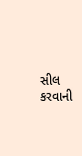સીલ કરવાની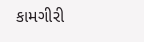કામગીરી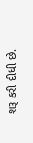શરૂ કરી દીધી છે.